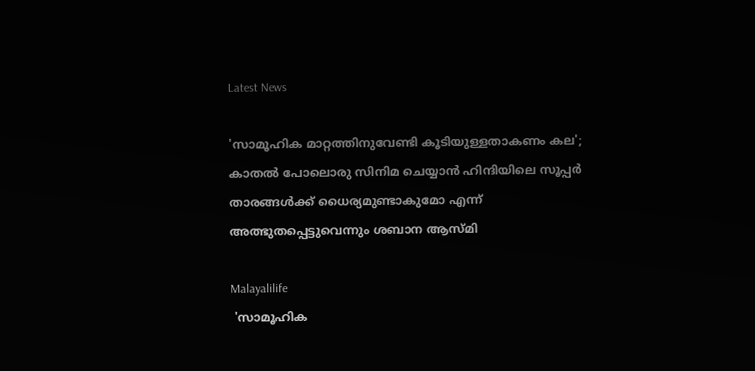Latest News

'സാമൂഹിക മാറ്റത്തിനുവേണ്ടി കൂടിയുള്ളതാകണം കല'; കാതല്‍ പോലൊരു സിനിമ ചെയ്യാന്‍ ഹിന്ദിയിലെ സൂപ്പര്‍ താരങ്ങള്‍ക്ക് ധൈര്യമുണ്ടാകുമോ എന്ന് അത്ഭുതപ്പെട്ടുവെന്നും ശബാന ആസ്മി

Malayalilife
 'സാമൂഹിക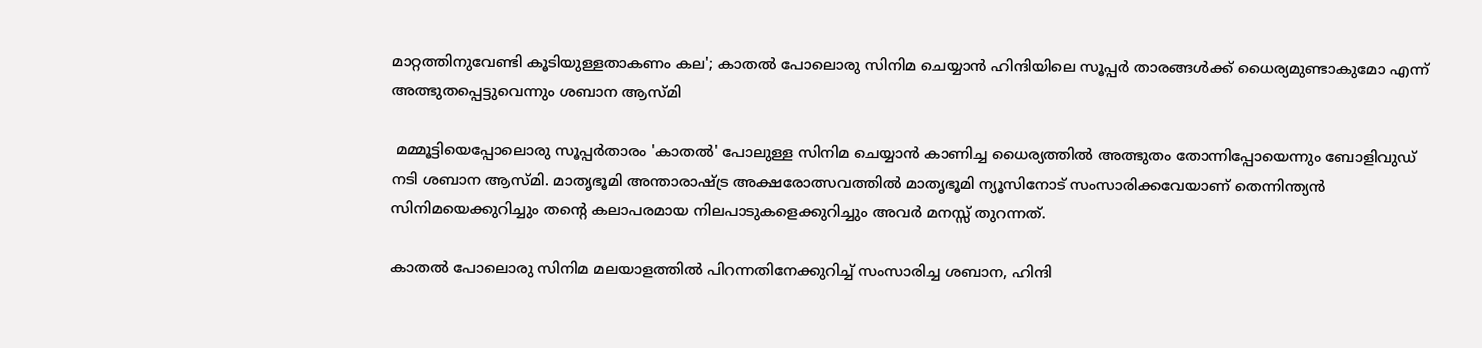മാറ്റത്തിനുവേണ്ടി കൂടിയുള്ളതാകണം കല'; കാതല്‍ പോലൊരു സിനിമ ചെയ്യാന്‍ ഹിന്ദിയിലെ സൂപ്പര്‍ താരങ്ങള്‍ക്ക് ധൈര്യമുണ്ടാകുമോ എന്ന് അത്ഭുതപ്പെട്ടുവെന്നും ശബാന ആസ്മി

 മമ്മൂട്ടിയെപ്പോലൊരു സൂപ്പര്‍താരം 'കാതല്‍' പോലുള്ള സിനിമ ചെയ്യാന്‍ കാണിച്ച ധൈര്യത്തില്‍ അത്ഭുതം തോന്നിപ്പോയെന്നും ബോളിവുഡ് നടി ശബാന ആസ്മി. മാതൃഭൂമി അന്താരാഷ്ട്ര അക്ഷരോത്സവത്തില്‍ മാതൃഭൂമി ന്യൂസിനോട് സംസാരിക്കവേയാണ് തെന്നിന്ത്യന്‍ സിനിമയെക്കുറിച്ചും തന്റെ കലാപരമായ നിലപാടുകളെക്കുറിച്ചും അവര്‍ മനസ്സ് തുറന്നത്.

കാതല്‍ പോലൊരു സിനിമ മലയാളത്തില്‍ പിറന്നതിനേക്കുറിച്ച് സംസാരിച്ച ശബാന, ഹിന്ദി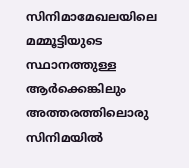സിനിമാമേഖലയിലെ മമ്മൂട്ടിയുടെ സ്ഥാനത്തുള്ള ആര്‍ക്കെങ്കിലും അത്തരത്തിലൊരു സിനിമയില്‍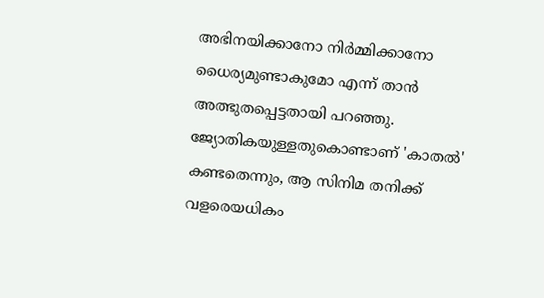അഭിനയിക്കാനോ നിര്‍മ്മിക്കാനോ ധൈര്യമുണ്ടാകുമോ എന്ന് താന്‍ അത്ഭുതപ്പെട്ടതായി പറഞ്ഞു. ജ്യോതികയുള്ളതുകൊണ്ടാണ് 'കാതല്‍' കണ്ടതെന്നും, ആ സിനിമ തനിക്ക് വളരെയധികം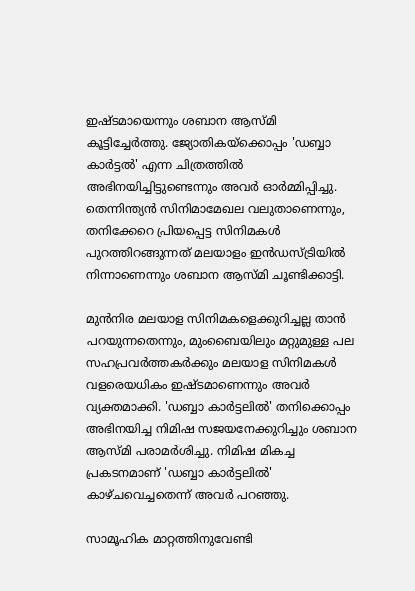ഇഷ്ടമായെന്നും ശബാന ആസ്മി കൂട്ടിച്ചേര്‍ത്തു. ജ്യോതികയ്‌ക്കൊപ്പം 'ഡബ്ബാ കാര്‍ട്ടല്‍' എന്ന ചിത്രത്തില്‍ അഭിനയിച്ചിട്ടുണ്ടെന്നും അവര്‍ ഓര്‍മ്മിപ്പിച്ചു. തെന്നിന്ത്യന്‍ സിനിമാമേഖല വലുതാണെന്നും, തനിക്കേറെ പ്രിയപ്പെട്ട സിനിമകള്‍ പുറത്തിറങ്ങുന്നത് മലയാളം ഇന്‍ഡസ്ട്രിയില്‍ നിന്നാണെന്നും ശബാന ആസ്മി ചൂണ്ടിക്കാട്ടി.

മുന്‍നിര മലയാള സിനിമകളെക്കുറിച്ചല്ല താന്‍ പറയുന്നതെന്നും, മുംബൈയിലും മറ്റുമുള്ള പല സഹപ്രവര്‍ത്തകര്‍ക്കും മലയാള സിനിമകള്‍ വളരെയധികം ഇഷ്ടമാണെന്നും അവര്‍ വ്യക്തമാക്കി. 'ഡബ്ബാ കാര്‍ട്ടലില്‍' തനിക്കൊപ്പം അഭിനയിച്ച നിമിഷ സജയനേക്കുറിച്ചും ശബാന ആസ്മി പരാമര്‍ശിച്ചു. നിമിഷ മികച്ച പ്രകടനമാണ് 'ഡബ്ബാ കാര്‍ട്ടലില്‍' കാഴ്ചവെച്ചതെന്ന് അവര്‍ പറഞ്ഞു.

സാമൂഹിക മാറ്റത്തിനുവേണ്ടി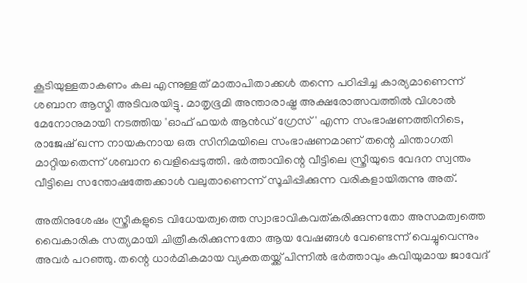കൂടിയുള്ളതാകണം കല എന്നുള്ളത് മാതാപിതാക്കള്‍ തന്നെ പഠിപ്പിച്ച കാര്യമാണെന്ന് ശബാന ആസ്മി അടിവരയിട്ടു. മാതൃഭൂമി അന്താരാഷ്ട്ര അക്ഷരോത്സവത്തില്‍ വിശാല്‍ മേനോനുമായി നടത്തിയ 'ഓഫ് ഫയര്‍ ആന്‍ഡ് ഗ്രേസ്' എന്ന സംഭാഷണത്തിനിടെ, രാജേഷ് ഖന്ന നായകനായ ഒരു സിനിമയിലെ സംഭാഷണമാണ് തന്റെ ചിന്താഗതി മാറ്റിയതെന്ന് ശബാന വെളിപ്പെടുത്തി. ഭര്‍ത്താവിന്റെ വീട്ടിലെ സ്ത്രീയുടെ വേദന സ്വന്തം വീട്ടിലെ സന്തോഷത്തേക്കാള്‍ വലുതാണെന്ന് സൂചിപ്പിക്കുന്ന വരികളായിരുന്നു അത്.

അതിനുശേഷം സ്ത്രീകളുടെ വിധേയത്വത്തെ സ്വാഭാവികവത്കരിക്കുന്നതോ അസമത്വത്തെ വൈകാരിക സത്യമായി ചിത്രീകരിക്കുന്നതോ ആയ വേഷങ്ങള്‍ വേണ്ടെന്ന് വെച്ചുവെന്നും അവര്‍ പറഞ്ഞു. തന്റെ ധാര്‍മികമായ വ്യക്തതയ്ക്ക് പിന്നില്‍ ഭര്‍ത്താവും കവിയുമായ ജാവേദ്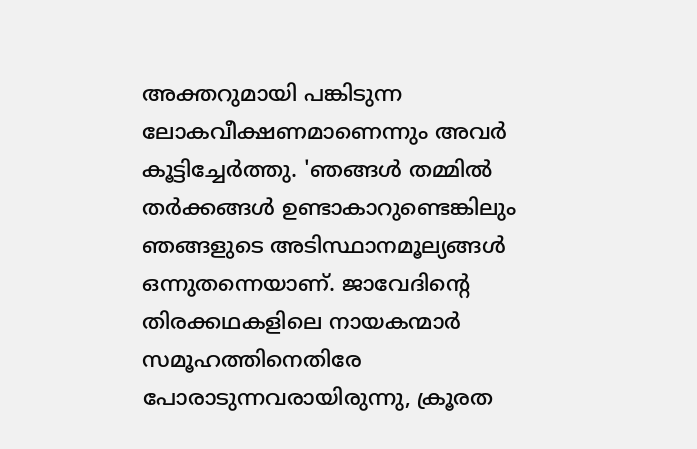അക്തറുമായി പങ്കിടുന്ന ലോകവീക്ഷണമാണെന്നും അവര്‍ കൂട്ടിച്ചേര്‍ത്തു. 'ഞങ്ങള്‍ തമ്മില്‍ തര്‍ക്കങ്ങള്‍ ഉണ്ടാകാറുണ്ടെങ്കിലും ഞങ്ങളുടെ അടിസ്ഥാനമൂല്യങ്ങള്‍ ഒന്നുതന്നെയാണ്. ജാവേദിന്റെ തിരക്കഥകളിലെ നായകന്മാര്‍ സമൂഹത്തിനെതിരേ പോരാടുന്നവരായിരുന്നു, ക്രൂരത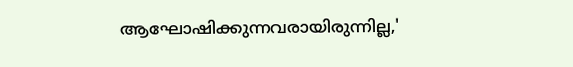ആഘോഷിക്കുന്നവരായിരുന്നില്ല,'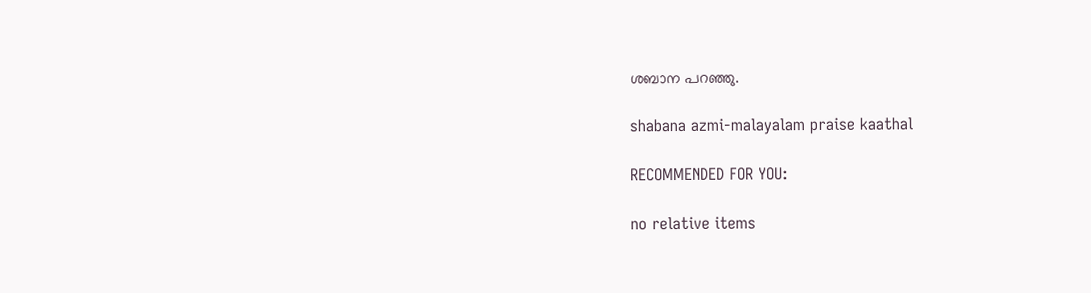ശബാന പറഞ്ഞു.

shabana azmi-malayalam praise kaathal

RECOMMENDED FOR YOU:

no relative items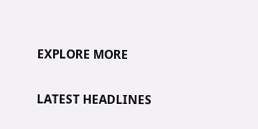EXPLORE MORE

LATEST HEADLINES